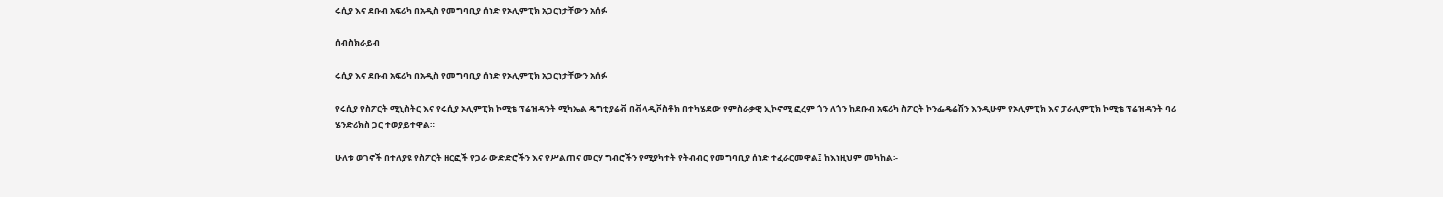ሩሲያ እና ደቡብ አፍሪካ በአዲስ የመግባቢያ ሰነድ የኦሊምፒክ አጋርነታቸውን አሰፉ

ሰብስክራይብ

ሩሲያ እና ደቡብ አፍሪካ በአዲስ የመግባቢያ ሰነድ የኦሊምፒክ አጋርነታቸውን አሰፉ

የሩሲያ የስፖርት ሚኒስትር እና የሩሲያ ኦሊምፒክ ኮሚቴ ፕሬዝዳንት ሚካኤል ዴግቲያሬቭ በቭላዲቮስቶክ በተካሄደው የምስራቃዊ ኢኮኖሚ ፎረም ጎን ለጎን ከደቡብ አፍሪካ ስፖርት ኮንፌዴሬሽን እንዲሁም የኦሊምፒክ እና ፓራሊምፒክ ኮሚቴ ፕሬዝዳንት ባሪ ሄንድሪክስ ጋር ተወያይተዋል።

ሁለቱ ወገኖች በተለያዩ የስፖርት ዘርፎች የጋራ ውድድሮችን እና የሥልጠና መርሃ ግብሮችን የሚያካተት የትብብር የመግባቢያ ሰነድ ተፈራርመዋል፤ ከእነዚህም መካከል፡-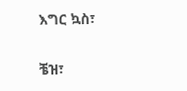እግር ኳስ፣

ቼዝ፣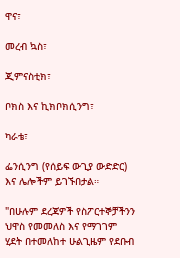ዋና፣

መረብ ኳስ፣

ጂምናስቲክ፣

ቦክስ እና ኪክቦክሲንግ፣

ካራቴ፣

ፌንሲንግ (የሰይፍ ውጊያ ውድድር) እና ሌሎችም ይገኙበታል።

"በሁሉም ደረጃዎች የስፖርተኞቻችንን ህዋስ የመመለስ እና የማገገም ሂደት በተመለከተ ሁልጊዜም የደቡብ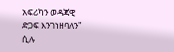አፍሪካን ወዳጃዊ ድጋፍ እንገነዘባለን" ሲሉ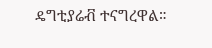ዴግቲያሬቭ ተናግረዋል።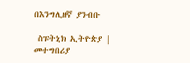በእንግሊዘኛ ያንብቡ

 ስፑትኒክ ኢትዮጵያ |  መተግበሪያ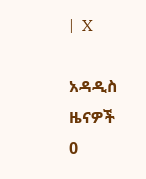|  X

አዳዲስ ዜናዎች
0